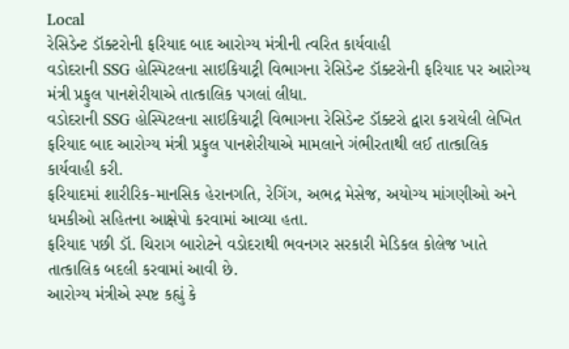Local
રેસિડેન્ટ ડૉક્ટરોની ફરિયાદ બાદ આરોગ્ય મંત્રીની ત્વરિત કાર્યવાહી
વડોદરાની SSG હોસ્પિટલના સાઇકિયાટ્રી વિભાગના રેસિડેન્ટ ડૉક્ટરોની ફરિયાદ પર આરોગ્ય મંત્રી પ્રફુલ પાનશેરીયાએ તાત્કાલિક પગલાં લીધા.
વડોદરાની SSG હોસ્પિટલના સાઇકિયાટ્રી વિભાગના રેસિડેન્ટ ડૉક્ટરો દ્વારા કરાયેલી લેખિત ફરિયાદ બાદ આરોગ્ય મંત્રી પ્રફુલ પાનશેરીયાએ મામલાને ગંભીરતાથી લઈ તાત્કાલિક કાર્યવાહી કરી.
ફરિયાદમાં શારીરિક-માનસિક હેરાનગતિ, રેગિંગ, અભદ્ર મેસેજ, અયોગ્ય માંગણીઓ અને ધમકીઓ સહિતના આક્ષેપો કરવામાં આવ્યા હતા.
ફરિયાદ પછી ડૉ. ચિરાગ બારોટને વડોદરાથી ભવનગર સરકારી મેડિકલ કોલેજ ખાતે તાત્કાલિક બદલી કરવામાં આવી છે.
આરોગ્ય મંત્રીએ સ્પષ્ટ કહ્યું કે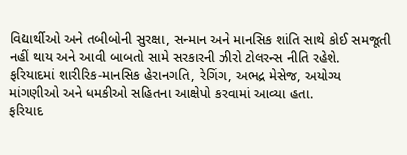વિદ્યાર્થીઓ અને તબીબોની સુરક્ષા, સન્માન અને માનસિક શાંતિ સાથે કોઈ સમજૂતી નહીં થાય અને આવી બાબતો સામે સરકારની ઝીરો ટોલરન્સ નીતિ રહેશે.
ફરિયાદમાં શારીરિક-માનસિક હેરાનગતિ, રેગિંગ, અભદ્ર મેસેજ, અયોગ્ય માંગણીઓ અને ધમકીઓ સહિતના આક્ષેપો કરવામાં આવ્યા હતા.
ફરિયાદ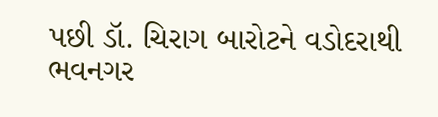પછી ડૉ. ચિરાગ બારોટને વડોદરાથી ભવનગર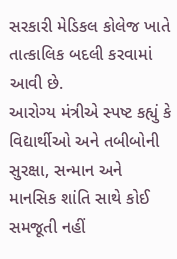સરકારી મેડિકલ કોલેજ ખાતે તાત્કાલિક બદલી કરવામાં આવી છે.
આરોગ્ય મંત્રીએ સ્પષ્ટ કહ્યું કે વિદ્યાર્થીઓ અને તબીબોની સુરક્ષા, સન્માન અને માનસિક શાંતિ સાથે કોઈ સમજૂતી નહીં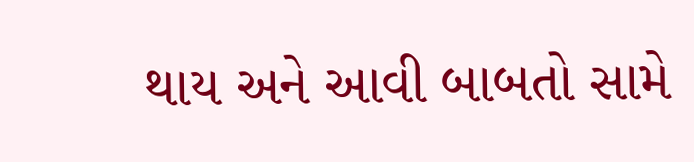થાય અને આવી બાબતો સામે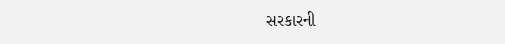સરકારની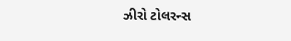ઝીરો ટોલરન્સ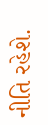નીતિ રહેશે.